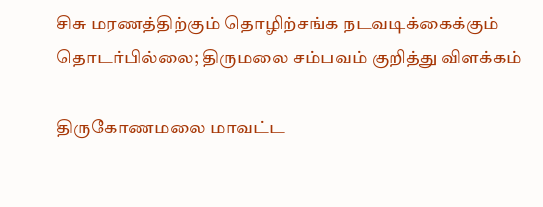சிசு மரணத்திற்கும் தொழிற்சங்க நடவடிக்கைக்கும் தொடர்பில்லை; திருமலை சம்பவம் குறித்து விளக்கம்

திருகோணமலை மாவட்ட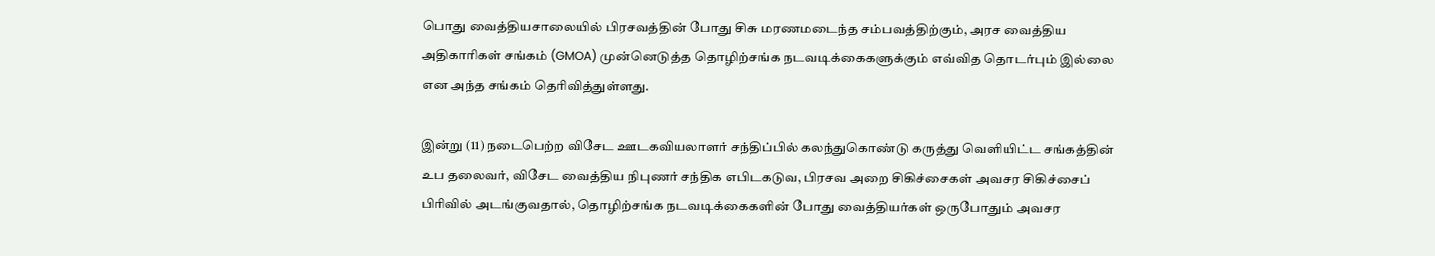பொது வைத்தியசாலையில் பிரசவத்தின் போது சிசு மரணமடைந்த சம்பவத்திற்கும், அரச வைத்திய அதிகாரிகள் சங்கம் (GMOA) முன்னெடுத்த தொழிற்சங்க நடவடிக்கைகளுக்கும் எவ்வித தொடர்பும் இல்லை என அந்த சங்கம் தெரிவித்துள்ளது.

இன்று (11) நடைபெற்ற விசேட ஊடகவியலாளர் சந்திப்பில் கலந்துகொண்டு கருத்து வெளியிட்ட சங்கத்தின் உப தலைவர், விசேட வைத்திய நிபுணர் சந்திக எபிடகடுவ, பிரசவ அறை சிகிச்சைகள் அவசர சிகிச்சைப் பிரிவில் அடங்குவதால், தொழிற்சங்க நடவடிக்கைகளின் போது வைத்தியர்கள் ஒருபோதும் அவசர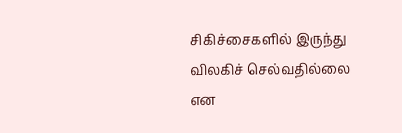சிகிச்சைகளில் இருந்து விலகிச் செல்வதில்லை என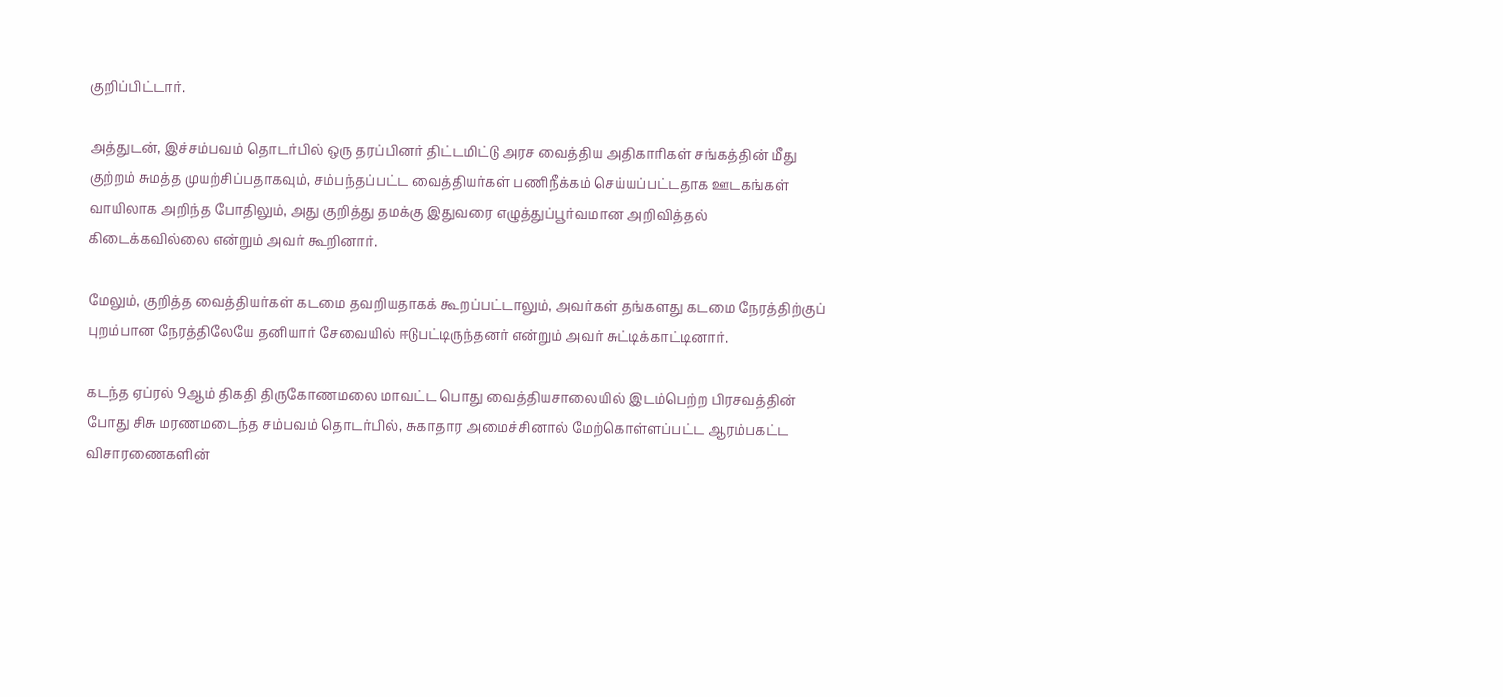குறிப்பிட்டார்.

அத்துடன், இச்சம்பவம் தொடர்பில் ஒரு தரப்பினர் திட்டமிட்டு அரச வைத்திய அதிகாரிகள் சங்கத்தின் மீது குற்றம் சுமத்த முயற்சிப்பதாகவும், சம்பந்தப்பட்ட வைத்தியர்கள் பணிநீக்கம் செய்யப்பட்டதாக ஊடகங்கள் வாயிலாக அறிந்த போதிலும், அது குறித்து தமக்கு இதுவரை எழுத்துப்பூர்வமான அறிவித்தல் கிடைக்கவில்லை என்றும் அவர் கூறினார்.

மேலும், குறித்த வைத்தியர்கள் கடமை தவறியதாகக் கூறப்பட்டாலும், அவர்கள் தங்களது கடமை நேரத்திற்குப் புறம்பான நேரத்திலேயே தனியார் சேவையில் ஈடுபட்டிருந்தனர் என்றும் அவர் சுட்டிக்காட்டினார்.

கடந்த ஏப்ரல் 9ஆம் திகதி திருகோணமலை மாவட்ட பொது வைத்தியசாலையில் இடம்பெற்ற பிரசவத்தின் போது சிசு மரணமடைந்த சம்பவம் தொடர்பில், சுகாதார அமைச்சினால் மேற்கொள்ளப்பட்ட ஆரம்பகட்ட விசாரணைகளின்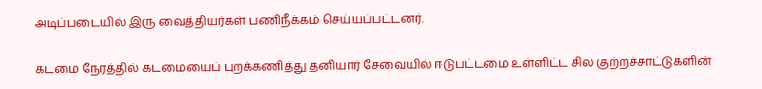அடிப்படையில் இரு வைத்தியர்கள் பணிநீக்கம் செய்யப்பட்டனர்.

கடமை நேரத்தில் கடமையைப் புறக்கணித்து தனியார் சேவையில் ஈடுபட்டமை உள்ளிட்ட சில குற்றச்சாட்டுகளின்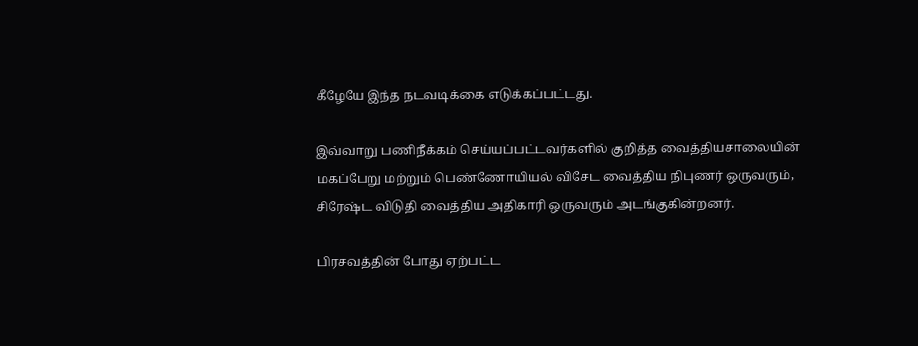கீழேயே இந்த நடவடிக்கை எடுக்கப்பட்டது.

இவ்வாறு பணிநீக்கம் செய்யப்பட்டவர்களில் குறித்த வைத்தியசாலையின் மகப்பேறு மற்றும் பெண்ணோயியல் விசேட வைத்திய நிபுணர் ஒருவரும், சிரேஷ்ட விடுதி வைத்திய அதிகாரி ஒருவரும் அடங்குகின்றனர்.

பிரசவத்தின் போது ஏற்பட்ட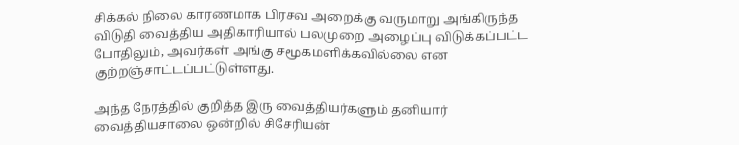சிக்கல் நிலை காரணமாக பிரசவ அறைக்கு வருமாறு அங்கிருந்த விடுதி வைத்திய அதிகாரியால் பலமுறை அழைப்பு விடுக்கப்பட்ட போதிலும், அவர்கள் அங்கு சமூகமளிக்கவில்லை என குற்றஞ்சாட்டப்பட்டுள்ளது.

அந்த நேரத்தில் குறித்த இரு வைத்தியர்களும் தனியார் வைத்தியசாலை ஒன்றில் சிசேரியன்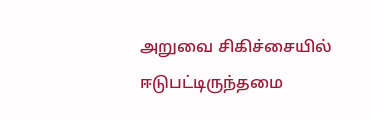அறுவை சிகிச்சையில் ஈடுபட்டிருந்தமை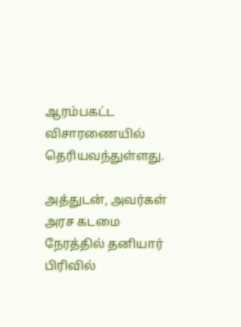ஆரம்பகட்ட விசாரணையில் தெரியவந்துள்ளது.

அத்துடன், அவர்கள் அரச கடமை நேரத்தில் தனியார் பிரிவில்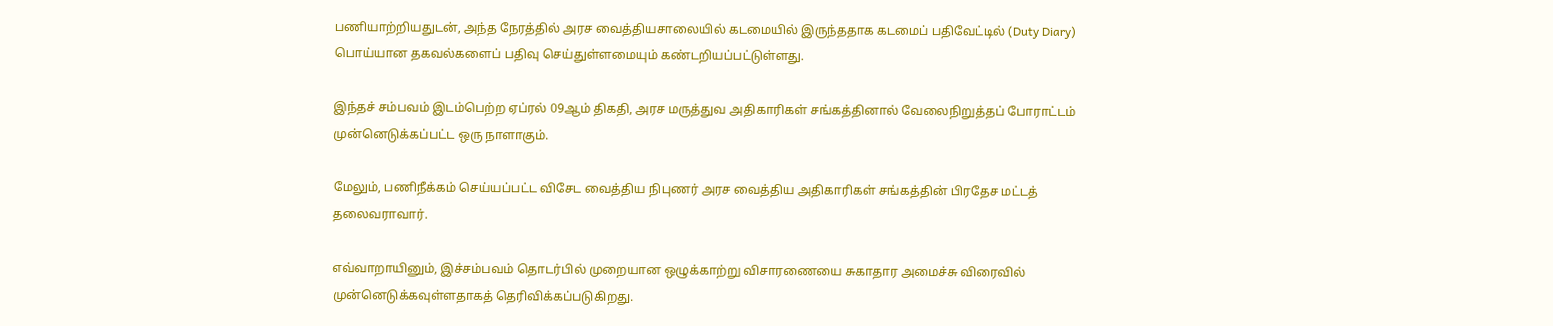பணியாற்றியதுடன், அந்த நேரத்தில் அரச வைத்தியசாலையில் கடமையில் இருந்ததாக கடமைப் பதிவேட்டில் (Duty Diary) பொய்யான தகவல்களைப் பதிவு செய்துள்ளமையும் கண்டறியப்பட்டுள்ளது.

இந்தச் சம்பவம் இடம்பெற்ற ஏப்ரல் 09ஆம் திகதி, அரச மருத்துவ அதிகாரிகள் சங்கத்தினால் வேலைநிறுத்தப் போராட்டம் முன்னெடுக்கப்பட்ட ஒரு நாளாகும்.

மேலும், பணிநீக்கம் செய்யப்பட்ட விசேட வைத்திய நிபுணர் அரச வைத்திய அதிகாரிகள் சங்கத்தின் பிரதேச மட்டத் தலைவராவார்.

எவ்வாறாயினும், இச்சம்பவம் தொடர்பில் முறையான ஒழுக்காற்று விசாரணையை சுகாதார அமைச்சு விரைவில் முன்னெடுக்கவுள்ளதாகத் தெரிவிக்கப்படுகிறது.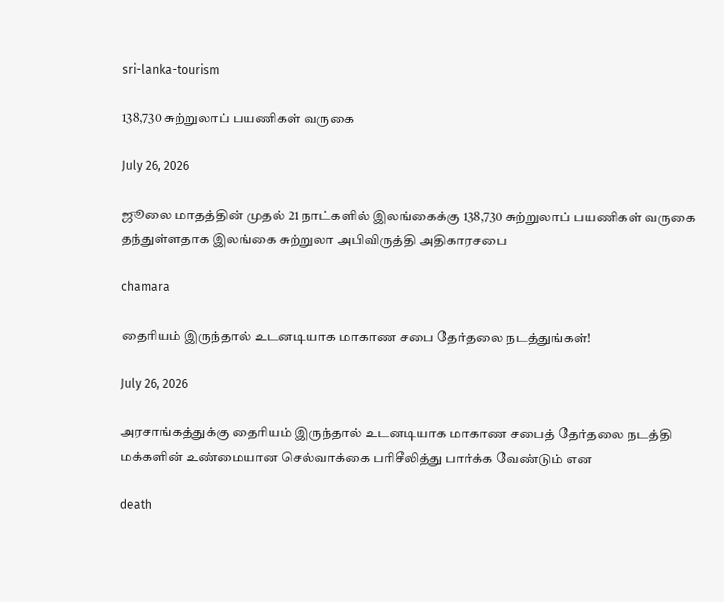sri-lanka-tourism

138,730 சுற்றுலாப் பயணிகள் வருகை

July 26, 2026

ஜூலை மாதத்தின் முதல் 21 நாட்களில் இலங்கைக்கு 138,730 சுற்றுலாப் பயணிகள் வருகை தந்துள்ளதாக இலங்கை சுற்றுலா அபிவிருத்தி அதிகாரசபை

chamara

தைரியம் இருந்தால் உடனடியாக மாகாண சபை தேர்தலை நடத்துங்கள்!

July 26, 2026

அரசாங்கத்துக்கு தைரியம் இருந்தால் உடனடியாக மாகாண சபைத் தேர்தலை நடத்தி மக்களின் உண்மையான செல்வாக்கை பரிசீலித்து பார்க்க வேண்டும் என

death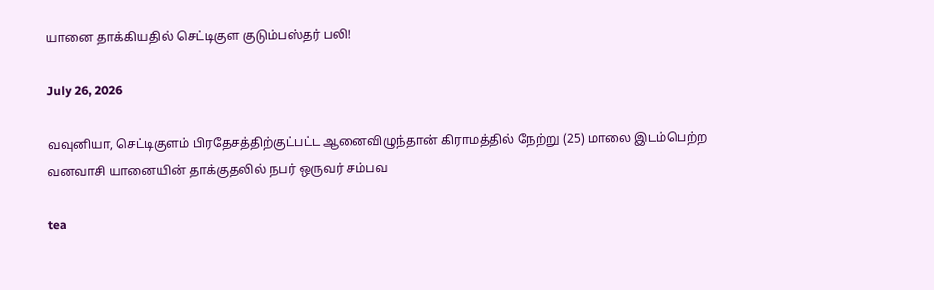யானை தாக்கியதில் செட்டிகுள குடும்பஸ்தர் பலி!

July 26, 2026

வவுனியா, செட்டிகுளம் பிரதேசத்திற்குட்பட்ட ஆனைவிழுந்தான் கிராமத்தில் நேற்று (25) மாலை இடம்பெற்ற வனவாசி யானையின் தாக்குதலில் நபர் ஒருவர் சம்பவ

tea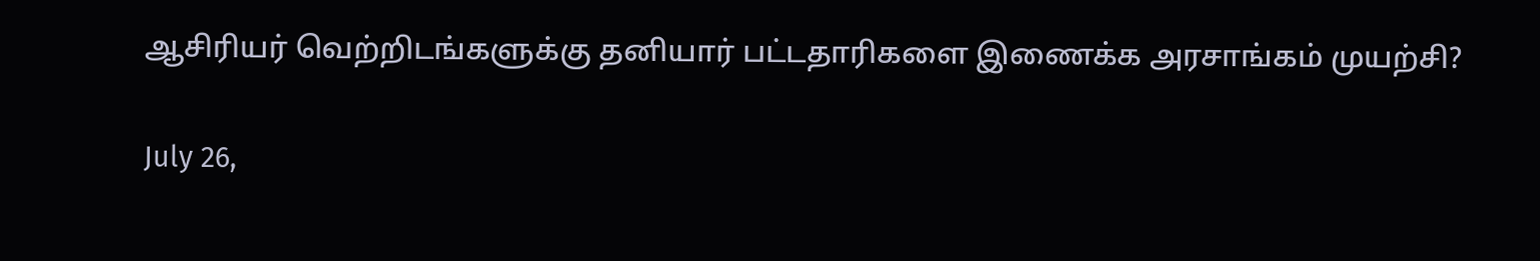ஆசிரியர் வெற்றிடங்களுக்கு தனியார் பட்டதாரிகளை இணைக்க அரசாங்கம் முயற்சி?

July 26,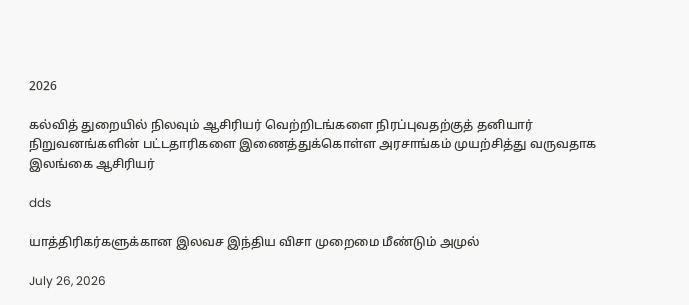2026

கல்வித் துறையில் நிலவும் ஆசிரியர் வெற்றிடங்களை நிரப்புவதற்குத் தனியார் நிறுவனங்களின் பட்டதாரிகளை இணைத்துக்கொள்ள அரசாங்கம் முயற்சித்து வருவதாக இலங்கை ஆசிரியர்

dds

யாத்திரிகர்களுக்கான இலவச இந்திய விசா முறைமை மீண்டும் அமுல்

July 26, 2026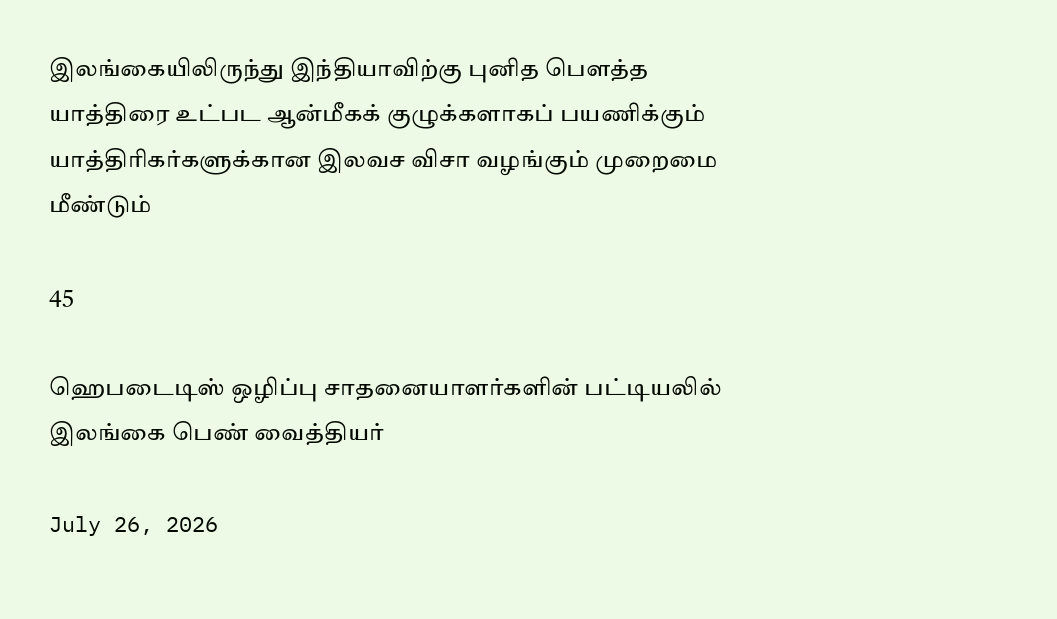இலங்கையிலிருந்து இந்தியாவிற்கு புனித பௌத்த யாத்திரை உட்பட ஆன்மீகக் குழுக்களாகப் பயணிக்கும் யாத்திரிகர்களுக்கான இலவச விசா வழங்கும் முறைமை மீண்டும்

45

ஹெபடைடிஸ் ஒழிப்பு சாதனையாளர்களின் பட்டியலில் இலங்கை பெண் வைத்தியர்

July 26, 2026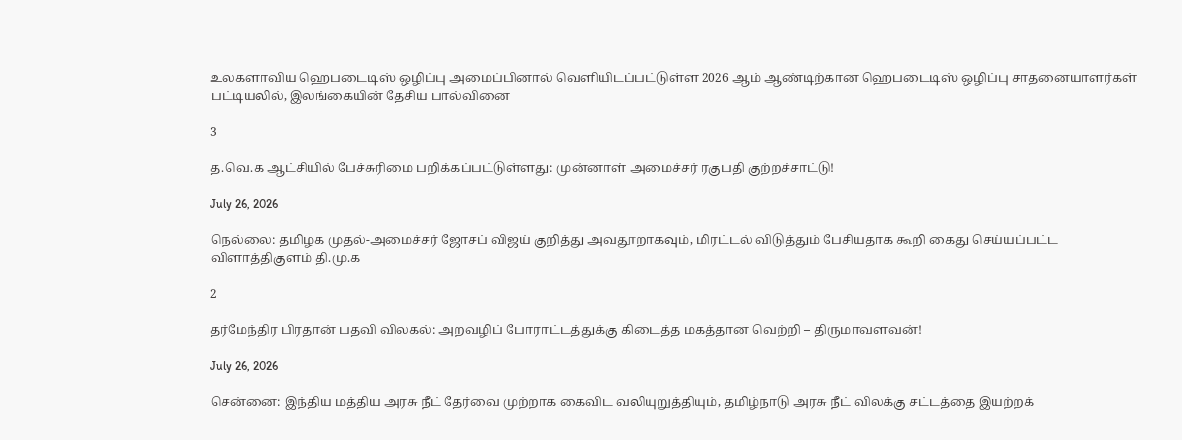உலகளாவிய ஹெபடைடிஸ் ஒழிப்பு அமைப்பினால் வெளியிடப்பட்டுள்ள 2026 ஆம் ஆண்டிற்கான ஹெபடைடிஸ் ஒழிப்பு சாதனையாளர்கள் பட்டியலில், இலங்கையின் தேசிய பால்வினை

3

த.வெ.க ஆட்சியில் பேச்சுரிமை பறிக்கப்பட்டுள்ளது: முன்னாள் அமைச்சர் ரகுபதி குற்றச்சாட்டு!

July 26, 2026

நெல்லை: தமிழக முதல்-அமைச்சர் ஜோசப் விஜய் குறித்து அவதூறாகவும், மிரட்டல் விடுத்தும் பேசியதாக கூறி கைது செய்யப்பட்ட விளாத்திகுளம் தி.மு.க

2

தர்மேந்திர பிரதான் பதவி விலகல்: அறவழிப் போராட்டத்துக்கு கிடைத்த மகத்தான வெற்றி – திருமாவளவன்!

July 26, 2026

சென்னை: இந்திய மத்திய அரசு நீட் தேர்வை முற்றாக கைவிட வலியுறுத்தியும், தமிழ்நாடு அரசு நீட் விலக்கு சட்டத்தை இயற்றக்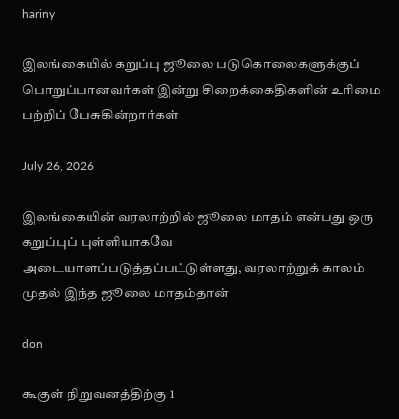hariny

இலங்கையில் கறுப்பு ஜூலை படுகொலைகளுக்குப் பொறுப்பானவர்கள் இன்று சிறைக்கைதிகளின் உரிமை பற்றிப் பேசுகின்றார்கள்

July 26, 2026

இலங்கையின் வரலாற்றில் ஜூலை மாதம் என்பது ஒரு கறுப்புப் புள்ளியாகவே அடையாளப்படுத்தப்பட்டுள்ளது, வரலாற்றுக் காலம் முதல் இந்த ஜூலை மாதம்தான்

don

கூகுள் நிறுவனத்திற்கு 1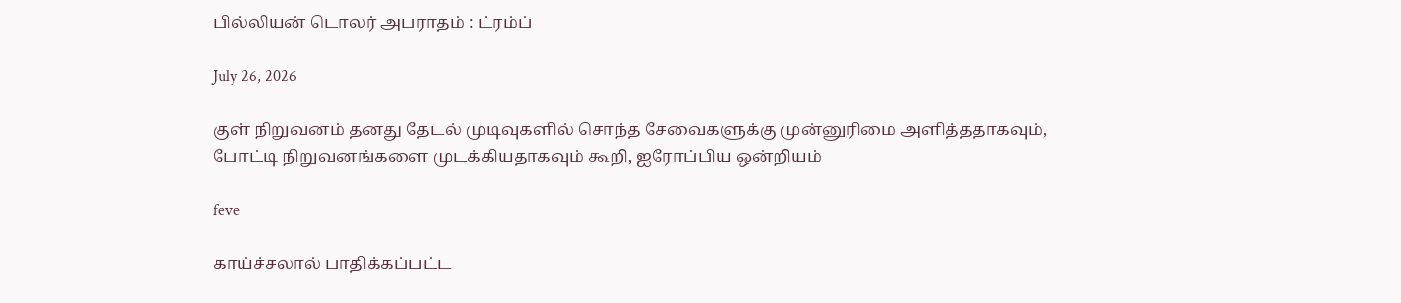பில்லியன் டொலர் அபராதம் : ட்ரம்ப்

July 26, 2026

குள் நிறுவனம் தனது தேடல் முடிவுகளில் சொந்த சேவைகளுக்கு முன்னுரிமை அளித்ததாகவும், போட்டி நிறுவனங்களை முடக்கியதாகவும் கூறி, ஐரோப்பிய ஒன்றியம்

feve

காய்ச்சலால் பாதிக்கப்பட்ட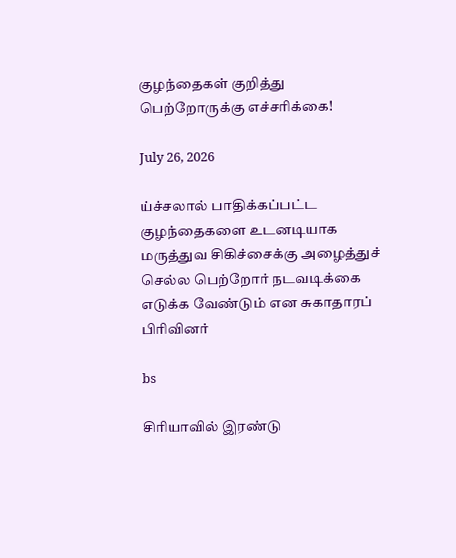குழந்தைகள் குறித்து பெற்றோருக்கு எச்சரிக்கை!

July 26, 2026

ய்ச்சலால் பாதிக்கப்பட்ட குழந்தைகளை உடனடியாக மருத்துவ சிகிச்சைக்கு அழைத்துச் செல்ல பெற்றோர் நடவடிக்கை எடுக்க வேண்டும் என சுகாதாரப் பிரிவினர்

bs

சிரியாவில் இரண்டு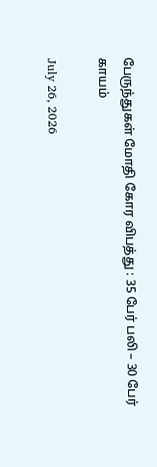பேருந்துகள் மோதி கோர விபத்து : 35 பேர் பலி – 30 பேர் காயம்

July 26, 2026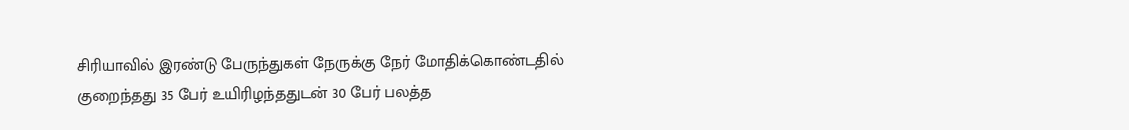சிரியாவில் இரண்டு பேருந்துகள் நேருக்கு நேர் மோதிக்கொண்டதில் குறைந்தது 35 பேர் உயிரிழந்ததுடன் 30 பேர் பலத்த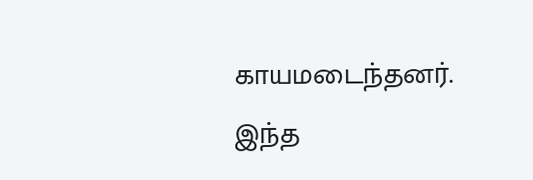காயமடைந்தனர். இந்த